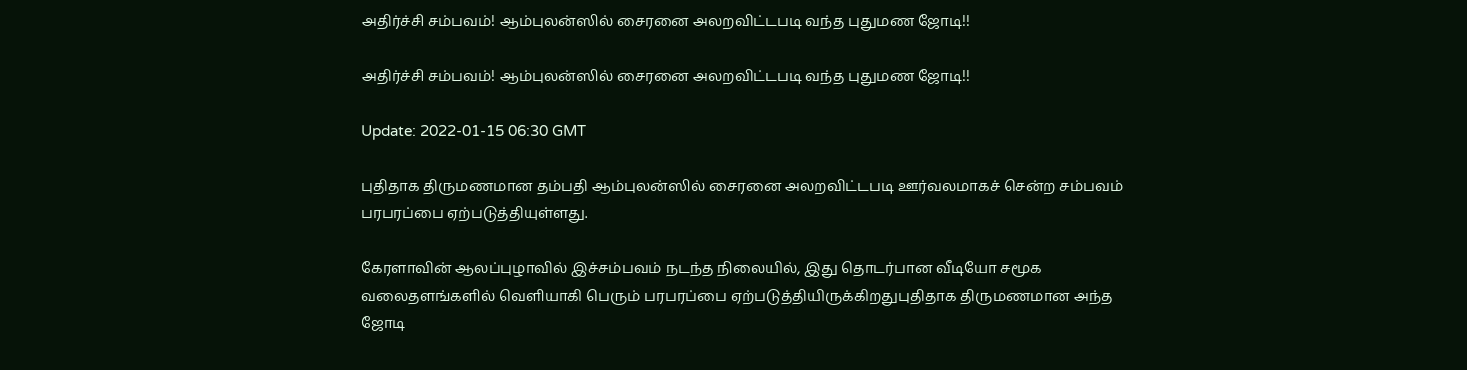அதிர்ச்சி சம்பவம்! ஆம்புலன்ஸில் சைரனை அலறவிட்டபடி வந்த புதுமண ஜோடி!!

அதிர்ச்சி சம்பவம்! ஆம்புலன்ஸில் சைரனை அலறவிட்டபடி வந்த புதுமண ஜோடி!!

Update: 2022-01-15 06:30 GMT

புதிதாக திருமணமான தம்பதி ஆம்புலன்ஸில் சைரனை அலறவிட்டபடி ஊர்வலமாகச் சென்ற சம்பவம் பரபரப்பை ஏற்படுத்தியுள்ளது.

கேரளாவின் ஆலப்புழாவில் இச்சம்பவம் நடந்த நிலையில், இது தொடர்பான வீடியோ சமூக வலைதளங்களில் வெளியாகி பெரும் பரபரப்பை ஏற்படுத்தியிருக்கிறதுபுதிதாக திருமணமான அந்த ஜோடி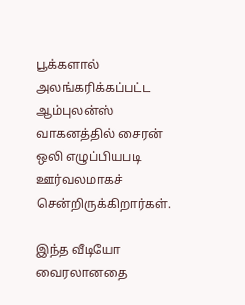பூக்களால் அலங்கரிக்கப்பட்ட ஆம்புலன்ஸ் வாகனத்தில் சைரன் ஒலி எழுப்பியபடி ஊர்வலமாகச் சென்றிருக்கிறார்கள்.

இந்த வீடியோ வைரலானதை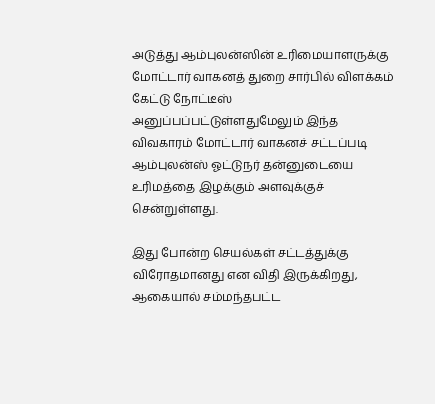அடுத்து ஆம்புலன்ஸின் உரிமையாளருக்கு மோட்டார் வாகனத் துறை சார்பில் விளக்கம் கேட்டு நோட்டீஸ் அனுப்பப்பட்டுள்ளதுமேலும் இந்த விவகாரம் மோட்டார் வாகனச் சட்டப்படி ஆம்புலன்ஸ் ஓட்டுநர் தன்னுடையை உரிமத்தை இழக்கும் அளவுக்குச் சென்றுள்ளது.

இது போன்ற செயல்கள் சட்டத்துக்கு விரோதமானது என விதி இருக்கிறது, ஆகையால் சம்மந்தபட்ட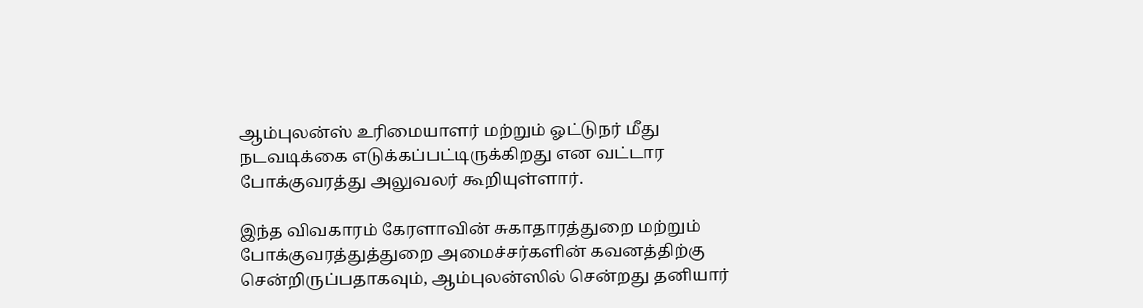ஆம்புலன்ஸ் உரிமையாளர் மற்றும் ஓட்டுநர் மீது நடவடிக்கை எடுக்கப்பட்டிருக்கிறது என வட்டார போக்குவரத்து அலுவலர் கூறியுள்ளார்.

இந்த விவகாரம் கேரளாவின் சுகாதாரத்துறை மற்றும் போக்குவரத்துத்துறை அமைச்சர்களின் கவனத்திற்கு சென்றிருப்பதாகவும், ஆம்புலன்ஸில் சென்றது தனியார்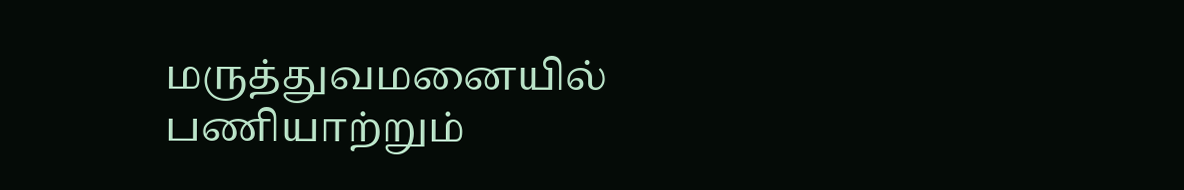மருத்துவமனையில் பணியாற்றும்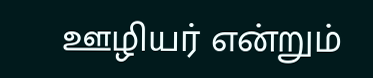ஊழியர் என்றும்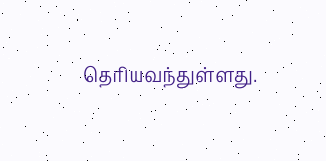தெரியவந்துள்ளது.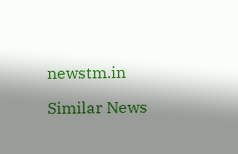newstm.in

Similar News